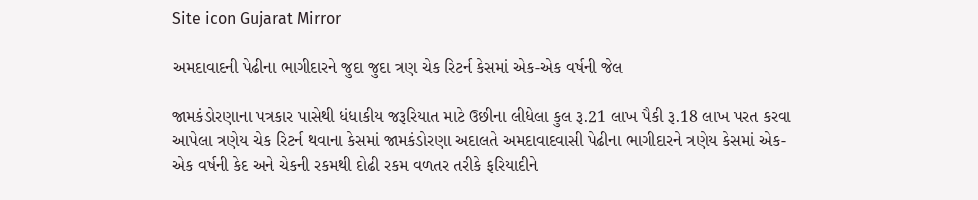Site icon Gujarat Mirror

અમદાવાદની પેઢીના ભાગીદારને જુદા જુદા ત્રણ ચેક રિટર્ન કેસમાં એક-એક વર્ષની જેલ

જામકંડોરણાના પત્રકાર પાસેથી ધંધાકીય જરૂરિયાત માટે ઉછીના લીધેલા કુલ રૂ.21 લાખ પૈકી રૂ.18 લાખ પરત કરવા આપેલા ત્રણેય ચેક રિટર્ન થવાના કેસમાં જામકંડોરણા અદાલતે અમદાવાદવાસી પેઢીના ભાગીદારને ત્રણેય કેસમાં એક-એક વર્ષની કેદ અને ચેકની રકમથી દોઢી રકમ વળતર તરીકે ફરિયાદીને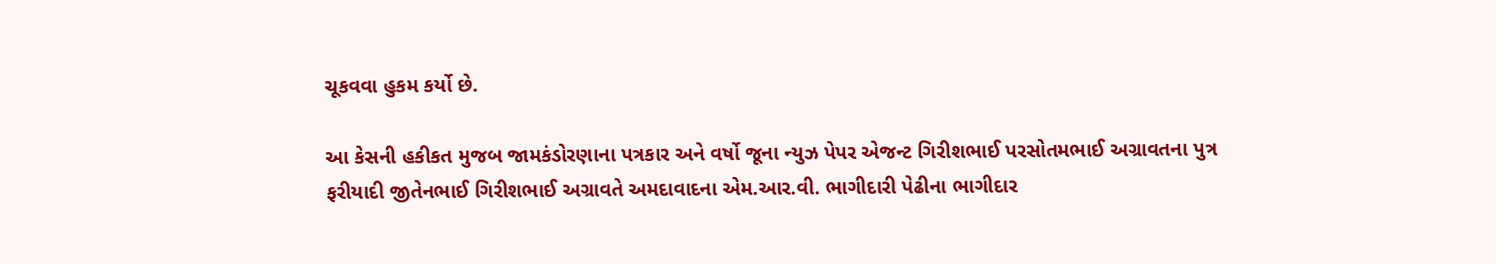ચૂકવવા હુકમ કર્યો છે.

આ કેસની હકીકત મુજબ જામકંડોરણાના પત્રકાર અને વર્ષો જૂના ન્યુઝ પેપર એજન્ટ ગિરીશભાઈ પરસોતમભાઈ અગ્રાવતના પુત્ર ફરીયાદી જીતેનભાઈ ગિરીશભાઈ અગ્રાવતે અમદાવાદના એમ.આર.વી. ભાગીદારી પેઢીના ભાગીદાર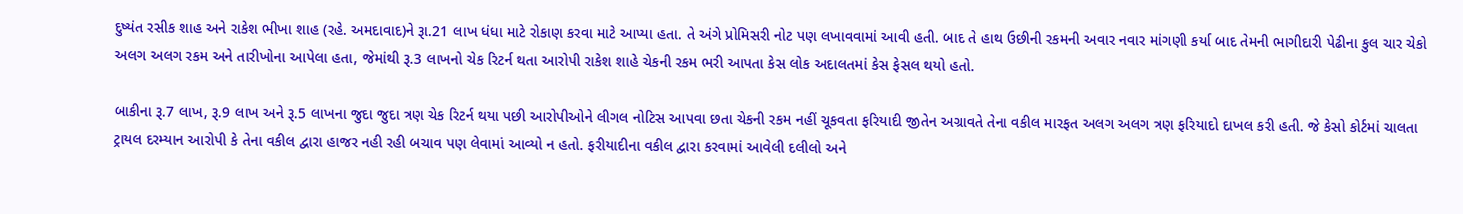દુષ્યંત રસીક શાહ અને રાકેશ ભીખા શાહ (રહે. અમદાવાદ)ને રૂા.21 લાખ ધંધા માટે રોકાણ કરવા માટે આપ્યા હતા. તે અંગે પ્રોમિસરી નોટ પણ લખાવવામાં આવી હતી. બાદ તે હાથ ઉછીની રકમની અવાર નવાર માંગણી કર્યા બાદ તેમની ભાગીદારી પેઢીના કુલ ચાર ચેકો અલગ અલગ રકમ અને તારીખોના આપેલા હતા, જેમાંથી રૂ.3 લાખનો ચેક રિટર્ન થતા આરોપી રાકેશ શાહે ચેકની રકમ ભરી આપતા કેસ લોક અદાલતમાં કેસ ફેસલ થયો હતો.

બાકીના રૂ.7 લાખ, રૂ.9 લાખ અને રૂ.5 લાખના જુદા જુદા ત્રણ ચેક રિટર્ન થયા પછી આરોપીઓને લીગલ નોટિસ આપવા છતા ચેકની રકમ નહીં ચૂકવતા ફરિયાદી જીતેન અગ્રાવતે તેના વકીલ મારફત અલગ અલગ ત્રણ ફરિયાદો દાખલ કરી હતી. જે કેસો કોર્ટમાં ચાલતા ટ્રાયલ દરમ્યાન આરોપી કે તેના વકીલ દ્વારા હાજર નહી રહી બચાવ પણ લેવામાં આવ્યો ન હતો. ફરીયાદીના વકીલ દ્વારા કરવામાં આવેલી દલીલો અને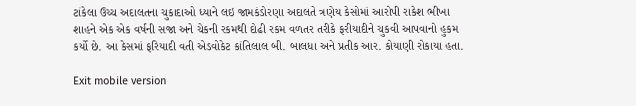ટાંકેલા ઉચ્ચ અદાલતના ચુકાદાઓ ધ્યાને લઇ જામકંડોરણા અદાલતે ત્રણેય કેસોમાં આરોપી રાકેશ ભીખા શાહને એક એક વર્ષની સજા અને ચેકની રકમથી દોઢી રકમ વળતર તરીકે ફરીયાદીને ચુકવી આપવાનો હુકમ કર્યો છે. આ કેસમાં ફરિયાદી વતી એડવોકેટ કાંતિલાલ બી. બાલધા અને પ્રતીક આર. કોયાણી રોકાયા હતા.

Exit mobile version